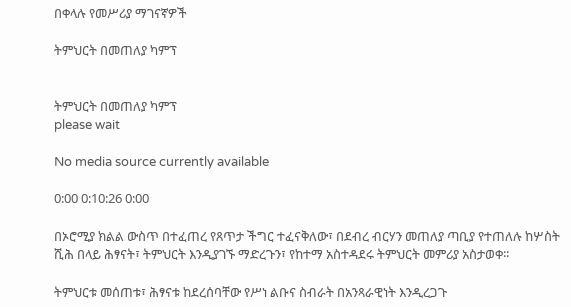በቀላሉ የመሥሪያ ማገናኛዎች

ትምህርት በመጠለያ ካምፕ


ትምህርት በመጠለያ ካምፕ
please wait

No media source currently available

0:00 0:10:26 0:00

በኦሮሚያ ክልል ውስጥ በተፈጠረ የጸጥታ ችግር ተፈናቅለው፣ በደብረ ብርሃን መጠለያ ጣቢያ የተጠለሉ ከሦስት ሺሕ በላይ ሕፃናት፣ ትምህርት እንዲያገኙ ማድረጉን፣ የከተማ አስተዳደሩ ትምህርት መምሪያ አስታወቀ፡፡

ትምህርቱ መሰጠቱ፣ ሕፃናቱ ከደረሰባቸው የሥነ ልቡና ስብራት በአንጻራዊነት እንዲረጋጉ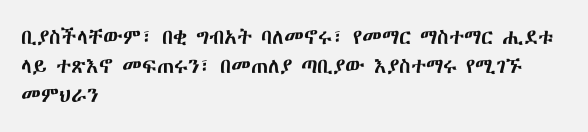ቢያስችላቸውም፣ በቂ ግብአት ባለመኖሩ፣ የመማር ማስተማር ሒደቱ ላይ ተጽእኖ መፍጠሩን፣ በመጠለያ ጣቢያው እያስተማሩ የሚገኙ መምህራን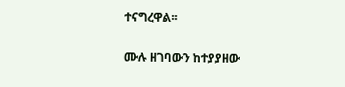ተናግረዋል፡፡

ሙሉ ዘገባውን ከተያያዘው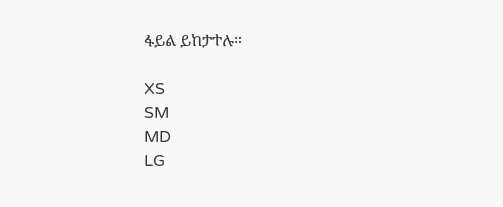ፋይል ይከታተሉ።

XS
SM
MD
LG